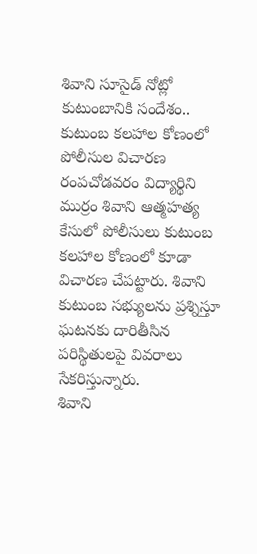శివాని సూసైడ్ నోట్లో కుటుంబానికి సందేశం.. కుటుంబ కలహాల కోణంలో పోలీసుల విచారణ
రంపచోడవరం విద్యార్థిని ముర్రం శివాని ఆత్మహత్య కేసులో పోలీసులు కుటుంబ కలహాల కోణంలో కూడా విచారణ చేపట్టారు. శివాని కుటుంబ సభ్యులను ప్రశ్నిస్తూ ఘటనకు దారితీసిన పరిస్థితులపై వివరాలు సేకరిస్తున్నారు.
శివాని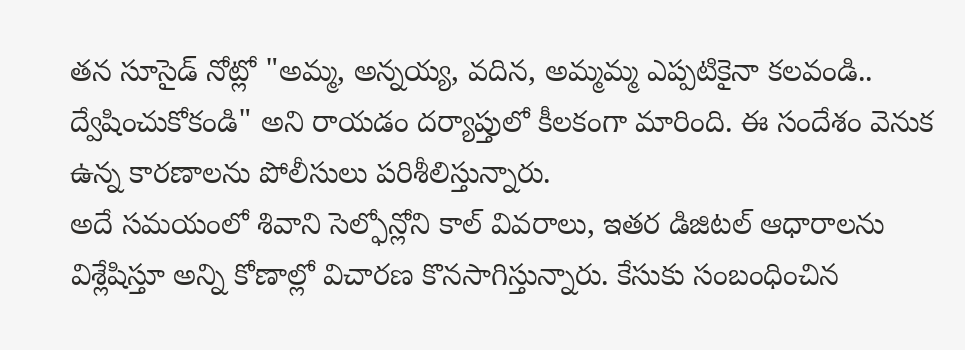తన సూసైడ్ నోట్లో "అమ్మ, అన్నయ్య, వదిన, అమ్మమ్మ ఎప్పటికైనా కలవండి.. ద్వేషించుకోకండి" అని రాయడం దర్యాప్తులో కీలకంగా మారింది. ఈ సందేశం వెనుక ఉన్న కారణాలను పోలీసులు పరిశీలిస్తున్నారు.
అదే సమయంలో శివాని సెల్ఫోన్లోని కాల్ వివరాలు, ఇతర డిజిటల్ ఆధారాలను విశ్లేషిస్తూ అన్ని కోణాల్లో విచారణ కొనసాగిస్తున్నారు. కేసుకు సంబంధించిన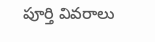పూర్తి వివరాలు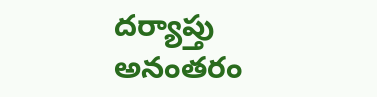దర్యాప్తు అనంతరం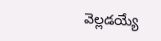వెల్లడయ్యే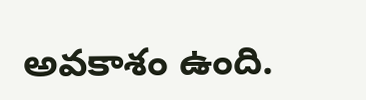అవకాశం ఉంది.